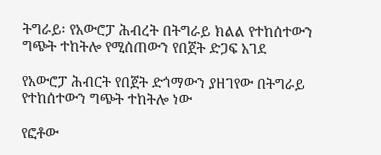ትግራይ፡ የአውሮፓ ሕብረት በትግራይ ክልል የተከሰተውን ግጭት ተከትሎ የሚሰጠውን የበጀት ድጋፍ አገደ

የአውሮፓ ሕብርት የበጀት ድጎማውን ያዘገየው በትግራይ የተከሰተውን ግጭት ተከትሎ ነው

የፎቶው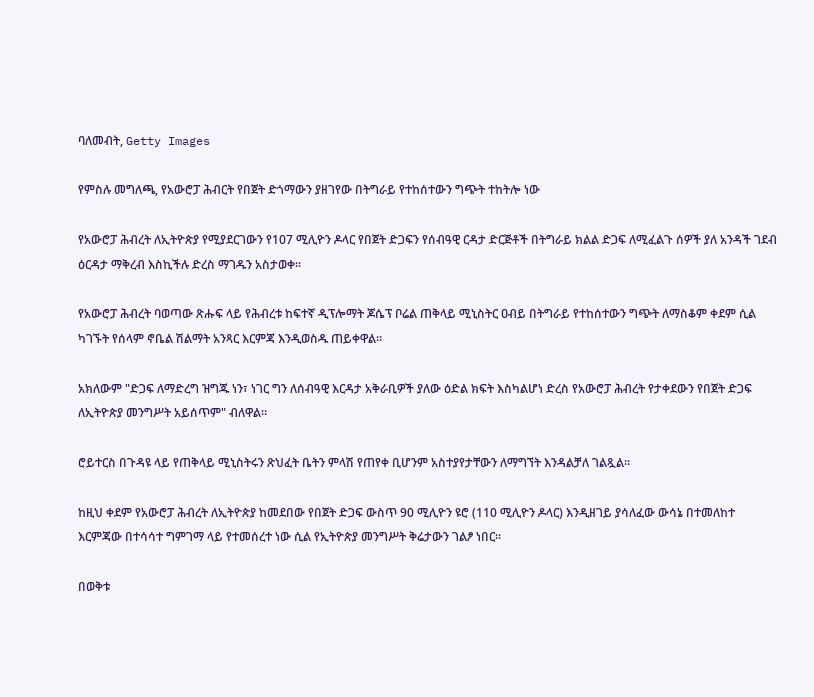ባለመብት, Getty Images

የምስሉ መግለጫ, የአውሮፓ ሕብርት የበጀት ድጎማውን ያዘገየው በትግራይ የተከሰተውን ግጭት ተከትሎ ነው

የአውሮፓ ሕብረት ለኢትዮጵያ የሚያደርገውን የ107 ሚሊዮን ዶላር የበጀት ድጋፍን የሰብዓዊ ርዳታ ድርጅቶች በትግራይ ክልል ድጋፍ ለሚፈልጉ ሰዎች ያለ አንዳች ገደብ ዕርዳታ ማቅረብ እስኪችሉ ድረስ ማገዱን አስታወቀ።

የአውሮፓ ሕብረት ባወጣው ጽሑፍ ላይ የሕብረቱ ከፍተኛ ዲፕሎማት ጆሴፕ ቦሬል ጠቅላይ ሚኒስትር ዐብይ በትግራይ የተከሰተውን ግጭት ለማስቆም ቀደም ሲል ካገኙት የሰላም ኖቤል ሽልማት አንጻር እርምጃ እንዲወስዱ ጠይቀዋል።

አክለውም "ድጋፍ ለማድረግ ዝግጁ ነን፣ ነገር ግን ለሰብዓዊ እርዳታ አቅራቢዎች ያለው ዕድል ክፍት እስካልሆነ ድረስ የአውሮፓ ሕብረት የታቀደውን የበጀት ድጋፍ ለኢትዮጵያ መንግሥት አይሰጥም" ብለዋል።

ሮይተርስ በጉዳዩ ላይ የጠቅላይ ሚኒስትሩን ጽህፈት ቤትን ምላሽ የጠየቀ ቢሆንም አስተያየታቸውን ለማግኘት እንዳልቻለ ገልጿል።

ከዚህ ቀደም የአውሮፓ ሕብረት ለኢትዮጵያ ከመደበው የበጀት ድጋፍ ውስጥ 90 ሚሊዮን ዩሮ (110 ሚሊዮን ዶላር) እንዲዘገይ ያሳለፈው ውሳኔ በተመለከተ እርምጃው በተሳሳተ ግምገማ ላይ የተመሰረተ ነው ሲል የኢትዮጵያ መንግሥት ቅሬታውን ገልፆ ነበር።

በወቅቱ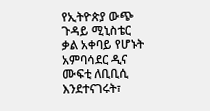የኢትዮጵያ ውጭ ጉዳይ ሚኒስቴር ቃል አቀባይ የሆኑት አምባሳደር ዲና ሙፍቲ ለቢቢሲ እንደተናገሩት፣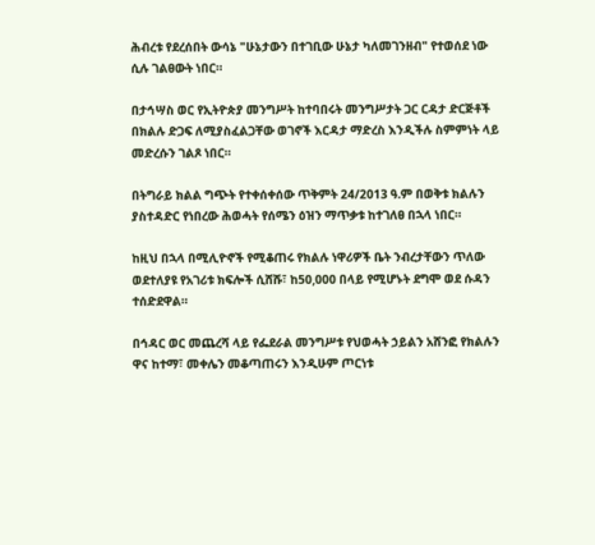ሕብረቱ የደረሰበት ውሳኔ "ሁኔታውን በተገቢው ሁኔታ ካለመገንዘብ" የተወሰደ ነው ሲሉ ገልፀውት ነበር።

በታኅሣስ ወር የኢትዮጵያ መንግሥት ከተባበሩት መንግሥታት ጋር ርዳታ ድርጅቶች በክልሉ ድጋፍ ለሚያስፈልጋቸው ወገኖች እርዳታ ማድረስ እንዲችሉ ስምምነት ላይ መድረሱን ገልጾ ነበር።

በትግራይ ክልል ግጭት የተቀሰቀሰው ጥቅምት 24/2013 ዓ.ም በወቅቱ ክልሉን ያስተዳድር የነበረው ሕወሓት የሰሜን ዕዝን ማጥቃቱ ከተገለፀ በኋላ ነበር።

ከዚህ በኋላ በሚሊዮኖች የሚቆጠሩ የክልሉ ነዋሪዎች ቤት ንብረታቸውን ጥለው ወደተለያዩ የአገሪቱ ክፍሎች ሲሸሹ፣ ከ50,000 በላይ የሚሆኑት ደግሞ ወደ ሱዳን ተሰድደዋል።

በኅዳር ወር መጨረሻ ላይ የፌደራል መንግሥቱ የህወሓት ኃይልን አሸንፎ የክልሉን ዋና ከተማ፣ መቀሌን መቆጣጠሩን እንዲሁም ጦርነቱ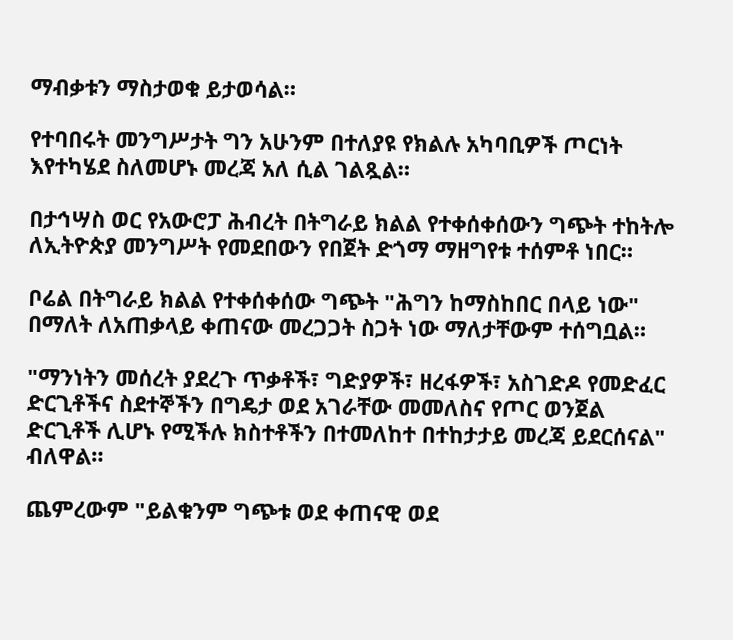ማብቃቱን ማስታወቁ ይታወሳል።

የተባበሩት መንግሥታት ግን አሁንም በተለያዩ የክልሉ አካባቢዎች ጦርነት እየተካሄደ ስለመሆኑ መረጃ አለ ሲል ገልጿል።

በታኅሣስ ወር የአውሮፓ ሕብረት በትግራይ ክልል የተቀሰቀሰውን ግጭት ተከትሎ ለኢትዮጵያ መንግሥት የመደበውን የበጀት ድጎማ ማዘግየቱ ተሰምቶ ነበር።

ቦሬል በትግራይ ክልል የተቀሰቀሰው ግጭት "ሕግን ከማስከበር በላይ ነው" በማለት ለአጠቃላይ ቀጠናው መረጋጋት ስጋት ነው ማለታቸውም ተሰግቧል።

"ማንነትን መሰረት ያደረጉ ጥቃቶች፣ ግድያዎች፣ ዘረፋዎች፣ አስገድዶ የመድፈር ድርጊቶችና ስደተኞችን በግዴታ ወደ አገራቸው መመለስና የጦር ወንጀል ድርጊቶች ሊሆኑ የሚችሉ ክስተቶችን በተመለከተ በተከታታይ መረጃ ይደርሰናል" ብለዋል።

ጨምረውም "ይልቁንም ግጭቱ ወደ ቀጠናዊ ወደ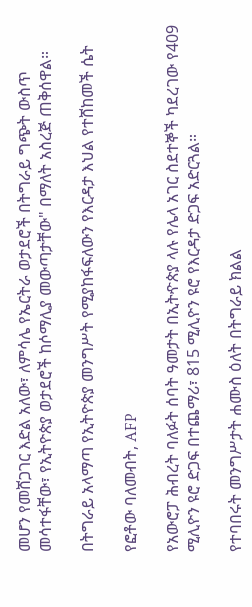መሆን የመሸጋገር እድል አለው፣ ለምሳሌ የኤርትራ ወታደሮች በትግራይ ግጭት ውስጥ መሳተፋቸው፣ የኢትዮጵያ ወታደሮች ከሶማሊያ መውጣታቸው" በማለት አስረጅ ጠቅሰዋል።

በትግራይ አላማጣ የኢትዮጵያ መንግሥት የሚያከፋፍለውን የእርዳታ እህል የተሸከመች ሴት

የፎቶው ባለመብት, AFP

የአውሮፓ ሕብረት ባለፉት ሰባት ዓመታት በኢትዯጵያ ላሉ የሌላ አገር ስደተኞች ካደረገው የ409 ሚሊዮን ዩሮ ድጋፍ በተጨማሪ፣ 815 ሚሊዮን ዩሮ የእርዳታ ድጋፍ አድርጓል።

የተባበሩት መንግሥታት ሐሙስ ዕለት በትግራይ ክልል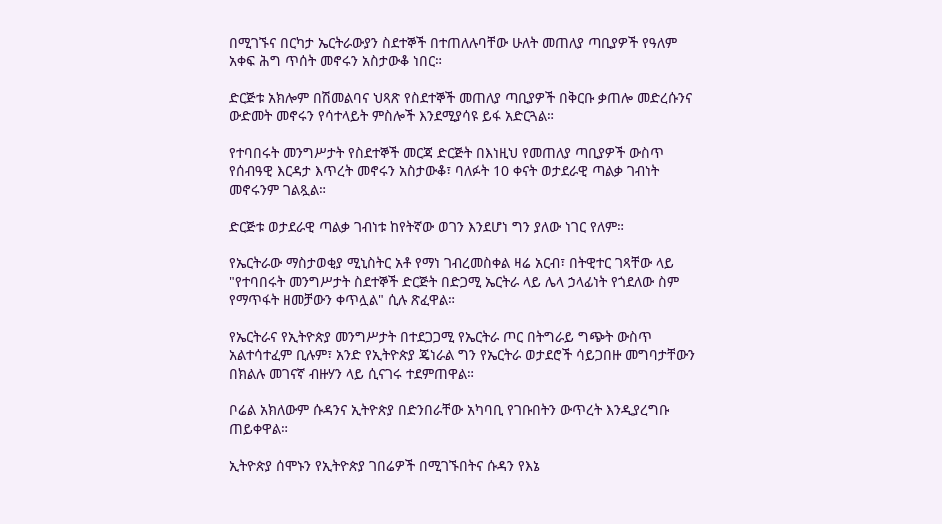በሚገኙና በርካታ ኤርትራውያን ስደተኞች በተጠለሉባቸው ሁለት መጠለያ ጣቢያዎች የዓለም አቀፍ ሕግ ጥሰት መኖሩን አስታውቆ ነበር።

ድርጅቱ አክሎም በሽመልባና ህጻጽ የስደተኞች መጠለያ ጣቢያዎች በቅርቡ ቃጠሎ መድረሱንና ውድመት መኖሩን የሳተላይት ምስሎች እንደሚያሳዩ ይፋ አድርጓል።

የተባበሩት መንግሥታት የስደተኞች መርጃ ድርጅት በእነዚህ የመጠለያ ጣቢያዎች ውስጥ የሰብዓዊ እርዳታ እጥረት መኖሩን አስታውቆ፣ ባለፉት 10 ቀናት ወታደራዊ ጣልቃ ገብነት መኖሩንም ገልጿል።

ድርጅቱ ወታደራዊ ጣልቃ ገብነቱ ከየትኛው ወገን እንደሆነ ግን ያለው ነገር የለም።

የኤርትራው ማስታወቂያ ሚኒስትር አቶ የማነ ገብረመስቀል ዛሬ አርብ፣ በትዊተር ገጻቸው ላይ "የተባበሩት መንግሥታት ስደተኞች ድርጅት በድጋሚ ኤርትራ ላይ ሌላ ኃላፊነት የጎደለው ስም የማጥፋት ዘመቻውን ቀጥሏል" ሲሉ ጽፈዋል።

የኤርትራና የኢትዮጵያ መንግሥታት በተደጋጋሚ የኤርትራ ጦር በትግራይ ግጭት ውስጥ አልተሳተፈም ቢሉም፣ አንድ የኢትዮጵያ ጄነራል ግን የኤርትራ ወታደሮች ሳይጋበዙ መግባታቸውን በክልሉ መገናኛ ብዙሃን ላይ ሲናገሩ ተደምጠዋል።

ቦሬል አክለውም ሱዳንና ኢትዮጵያ በድንበራቸው አካባቢ የገቡበትን ውጥረት እንዲያረግቡ ጠይቀዋል።

ኢትዮጵያ ሰሞኑን የኢትዮጵያ ገበሬዎች በሚገኙበትና ሱዳን የእኔ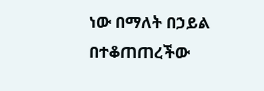ነው በማለት በኃይል በተቆጠጠረችው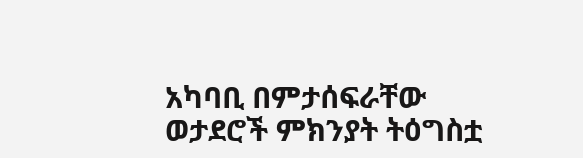አካባቢ በምታሰፍራቸው ወታደሮች ምክንያት ትዕግስቷ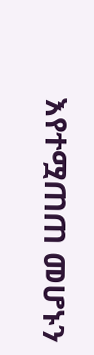እየተሟጠጠ መሆኑን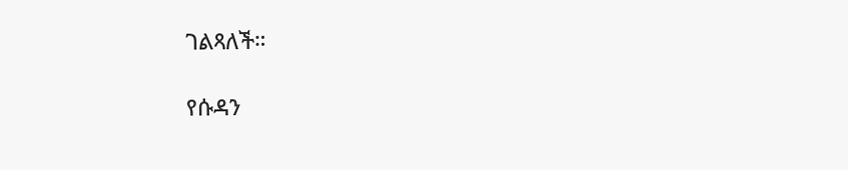ገልጻለች።

የሱዳን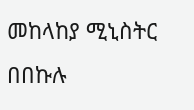መከላከያ ሚኒስትር በበኩሉ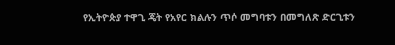የኢትዮጵያ ተዋጊ ጄት የአየር ክልሉን ጥሶ መግባቱን በመግለጽ ድርጊቱን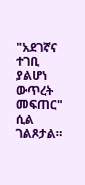"አደገኛና ተገቢ ያልሆነ ውጥረት መፍጠር" ሲል ገልጾታል።